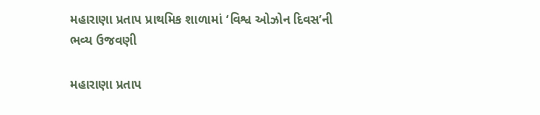મહારાણા પ્રતાપ પ્રાથમિક શાળામાં ‘વિશ્વ ઓઝોન દિવસ’ની ભવ્ય ઉજવણી

મહારાણા પ્રતાપ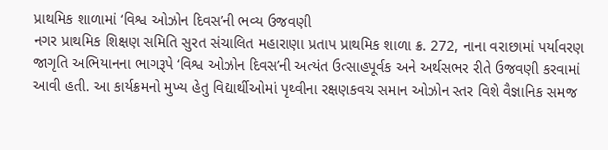પ્રાથમિક શાળામાં ‘વિશ્વ ઓઝોન દિવસ’ની ભવ્ય ઉજવણી
નગર પ્રાથમિક શિક્ષણ સમિતિ સુરત સંચાલિત મહારાણા પ્રતાપ પ્રાથમિક શાળા ક્ર. 272, નાના વરાછામાં પર્યાવરણ જાગૃતિ અભિયાનના ભાગરૂપે ‘વિશ્વ ઓઝોન દિવસ’ની અત્યંત ઉત્સાહપૂર્વક અને અર્થસભર રીતે ઉજવણી કરવામાં આવી હતી. આ કાર્યક્રમનો મુખ્ય હેતુ વિદ્યાર્થીઓમાં પૃથ્વીના રક્ષણકવચ સમાન ઓઝોન સ્તર વિશે વૈજ્ઞાનિક સમજ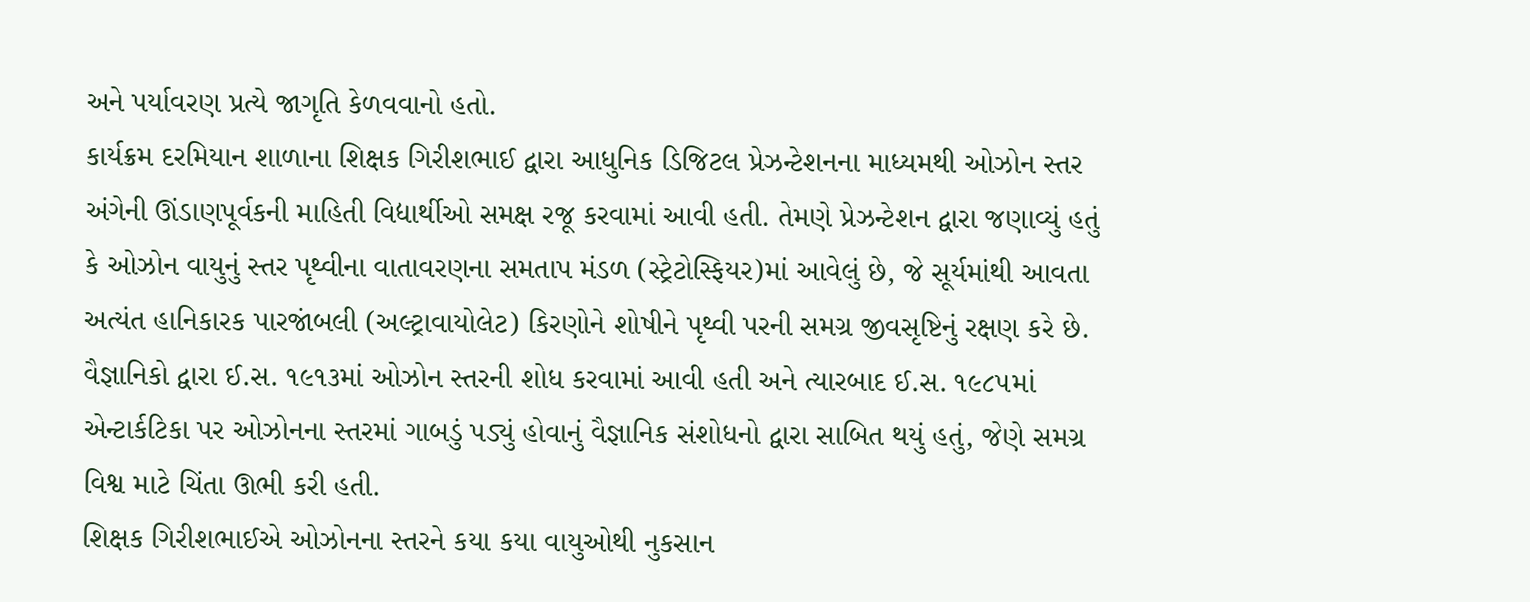અને પર્યાવરણ પ્રત્યે જાગૃતિ કેળવવાનો હતો.
કાર્યક્રમ દરમિયાન શાળાના શિક્ષક ગિરીશભાઈ દ્વારા આધુનિક ડિજિટલ પ્રેઝન્ટેશનના માધ્યમથી ઓઝોન સ્તર અંગેની ઊંડાણપૂર્વકની માહિતી વિદ્યાર્થીઓ સમક્ષ રજૂ કરવામાં આવી હતી. તેમણે પ્રેઝન્ટેશન દ્વારા જણાવ્યું હતું કે ઓઝોન વાયુનું સ્તર પૃથ્વીના વાતાવરણના સમતાપ મંડળ (સ્ટ્રેટોસ્ફિયર)માં આવેલું છે, જે સૂર્યમાંથી આવતા અત્યંત હાનિકારક પારજાંબલી (અલ્ટ્રાવાયોલેટ) કિરણોને શોષીને પૃથ્વી પરની સમગ્ર જીવસૃષ્ટિનું રક્ષણ કરે છે. વૈજ્ઞાનિકો દ્વારા ઈ.સ. ૧૯૧૩માં ઓઝોન સ્તરની શોધ કરવામાં આવી હતી અને ત્યારબાદ ઈ.સ. ૧૯૮૫માં એન્ટાર્કટિકા પર ઓઝોનના સ્તરમાં ગાબડું પડ્યું હોવાનું વૈજ્ઞાનિક સંશોધનો દ્વારા સાબિત થયું હતું, જેણે સમગ્ર વિશ્વ માટે ચિંતા ઊભી કરી હતી.
શિક્ષક ગિરીશભાઈએ ઓઝોનના સ્તરને કયા કયા વાયુઓથી નુકસાન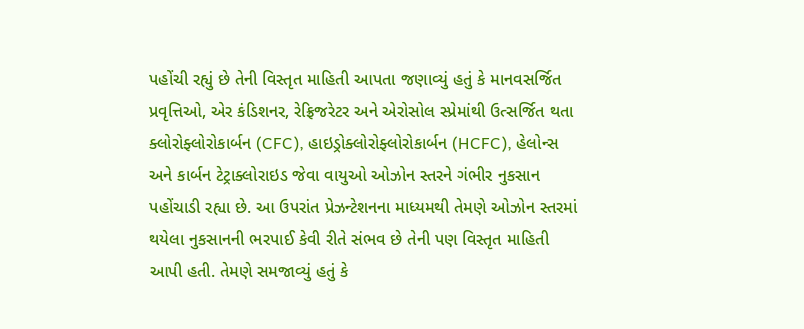પહોંચી રહ્યું છે તેની વિસ્તૃત માહિતી આપતા જણાવ્યું હતું કે માનવસર્જિત પ્રવૃત્તિઓ, એર કંડિશનર, રેફ્રિજરેટર અને એરોસોલ સ્પ્રેમાંથી ઉત્સર્જિત થતા ક્લોરોફ્લોરોકાર્બન (CFC), હાઇડ્રોક્લોરોફ્લોરોકાર્બન (HCFC), હેલોન્સ અને કાર્બન ટેટ્રાક્લોરાઇડ જેવા વાયુઓ ઓઝોન સ્તરને ગંભીર નુકસાન પહોંચાડી રહ્યા છે. આ ઉપરાંત પ્રેઝન્ટેશનના માધ્યમથી તેમણે ઓઝોન સ્તરમાં થયેલા નુકસાનની ભરપાઈ કેવી રીતે સંભવ છે તેની પણ વિસ્તૃત માહિતી આપી હતી. તેમણે સમજાવ્યું હતું કે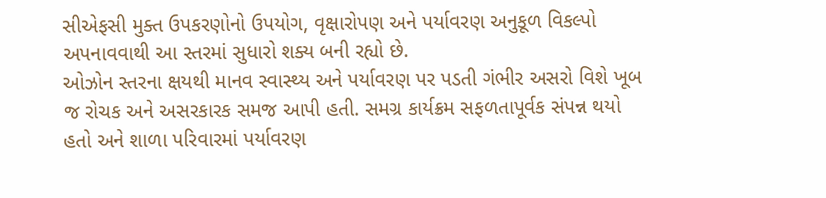સીએફસી મુક્ત ઉપકરણોનો ઉપયોગ, વૃક્ષારોપણ અને પર્યાવરણ અનુકૂળ વિકલ્પો અપનાવવાથી આ સ્તરમાં સુધારો શક્ય બની રહ્યો છે.
ઓઝોન સ્તરના ક્ષયથી માનવ સ્વાસ્થ્ય અને પર્યાવરણ પર પડતી ગંભીર અસરો વિશે ખૂબ જ રોચક અને અસરકારક સમજ આપી હતી. સમગ્ર કાર્યક્રમ સફળતાપૂર્વક સંપન્ન થયો હતો અને શાળા પરિવારમાં પર્યાવરણ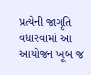પ્રત્યેની જાગૃતિ વધારવામાં આ આયોજન ખૂબ જ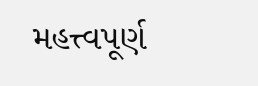મહત્ત્વપૂર્ણ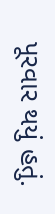પૂરવાર થયું હતું.